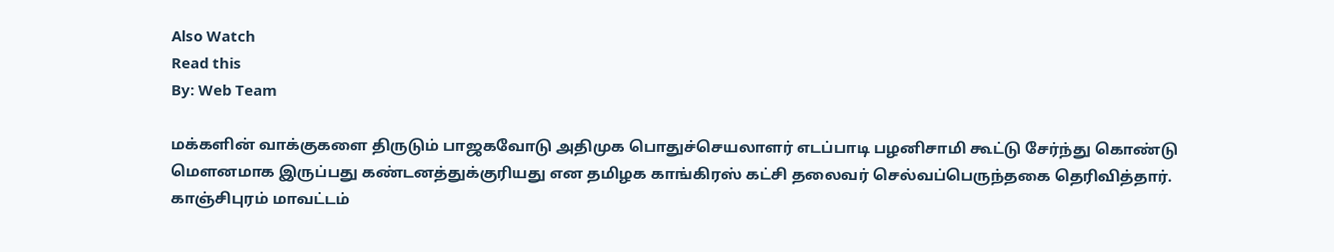Also Watch
Read this
By: Web Team

மக்களின் வாக்குகளை திருடும் பாஜகவோடு அதிமுக பொதுச்செயலாளர் எடப்பாடி பழனிசாமி கூட்டு சேர்ந்து கொண்டு மௌனமாக இருப்பது கண்டனத்துக்குரியது என தமிழக காங்கிரஸ் கட்சி தலைவர் செல்வப்பெருந்தகை தெரிவித்தார்.
காஞ்சிபுரம் மாவட்டம்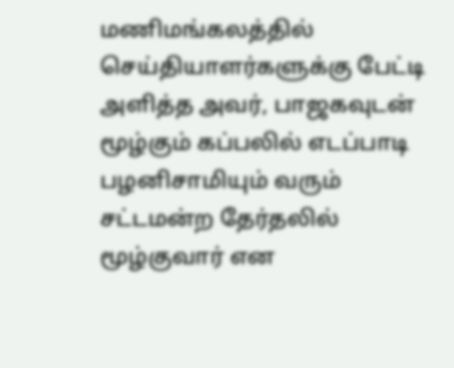மணிமங்கலத்தில் செய்தியாளர்களுக்கு பேட்டி அளித்த அவர், பாஜகவுடன் மூழ்கும் கப்பலில் எடப்பாடி பழனிசாமியும் வரும் சட்டமன்ற தேர்தலில் மூழ்குவார் என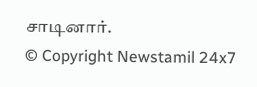சாடினார்.
© Copyright Newstamil 24x7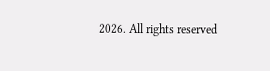2026. All rights reserved